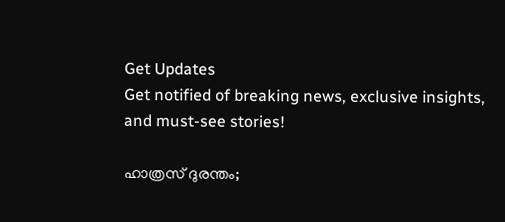Get Updates
Get notified of breaking news, exclusive insights, and must-see stories!

ഹാത്രസ് ദുരന്തം;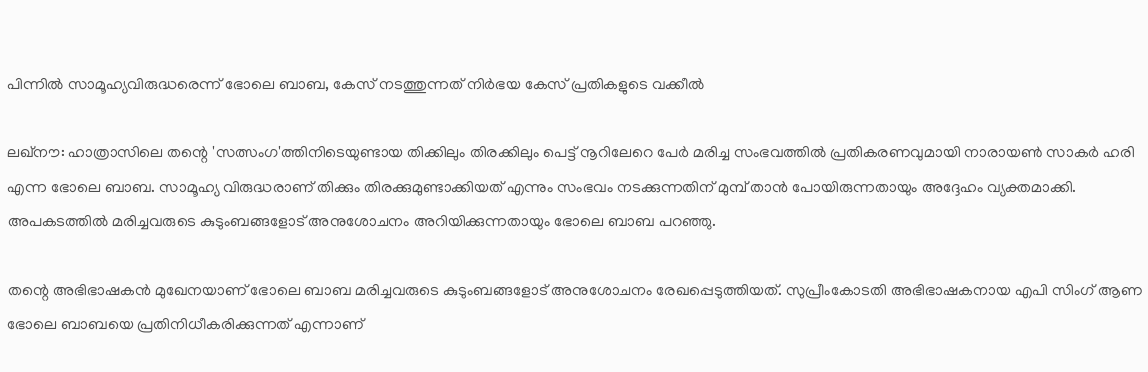പിന്നില്‍ സാമൂഹ്യവിരുദ്ധരെന്ന് ഭോലെ ബാബ, കേസ് നടത്തുന്നത് നിര്‍ഭയ കേസ് പ്രതികളുടെ വക്കീല്‍

ലഖ്‌നൗ: ഹാത്രാസിലെ തന്റെ 'സത്സംഗ'ത്തിനിടെയുണ്ടായ തിക്കിലും തിരക്കിലും പെട്ട് നൂറിലേറെ പേര്‍ മരിച്ച സംഭവത്തില്‍ പ്രതികരണവുമായി നാരായണ്‍ സാകര്‍ ഹരി എന്ന ഭോലെ ബാബ. സാമൂഹ്യ വിരുദ്ധരാണ് തിക്കും തിരക്കുമുണ്ടാക്കിയത് എന്നും സംഭവം നടക്കുന്നതിന് മുമ്പ് താന്‍ പോയിരുന്നതായും അദ്ദേഹം വ്യക്തമാക്കി. അപകടത്തില്‍ മരിച്ചവരുടെ കുടുംബങ്ങളോട് അനുശോചനം അറിയിക്കുന്നതായും ഭോലെ ബാബ പറഞ്ഞു.

തന്റെ അഭിഭാഷകന്‍ മുഖേനയാണ് ഭോലെ ബാബ മരിച്ചവരുടെ കുടുംബങ്ങളോട് അനുശോചനം രേഖപ്പെടുത്തിയത്. സുപ്രീംകോടതി അഭിഭാഷകനായ എപി സിംഗ് ആണ ഭോലെ ബാബയെ പ്രതിനിധീകരിക്കുന്നത് എന്നാണ്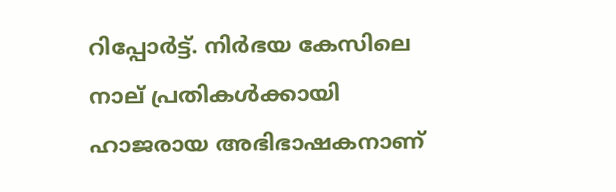റിപ്പോര്‍ട്ട്. നിര്‍ഭയ കേസിലെ നാല് പ്രതികള്‍ക്കായി ഹാജരായ അഭിഭാഷകനാണ്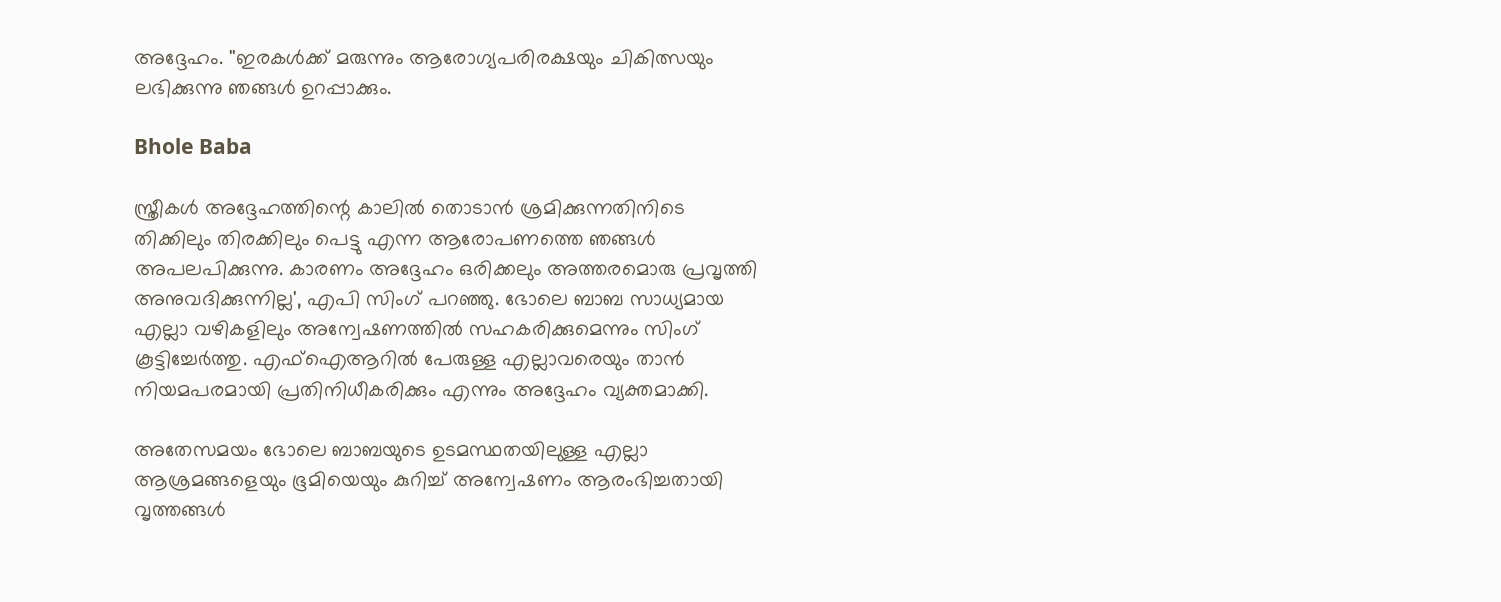അദ്ദേഹം. ''ഇരകള്‍ക്ക് മരുന്നും ആരോഗ്യപരിരക്ഷയും ചികിത്സയും ലഭിക്കുന്നു ഞങ്ങള്‍ ഉറപ്പാക്കും.

Bhole Baba

സ്ത്രീകള്‍ അദ്ദേഹത്തിന്റെ കാലില്‍ തൊടാന്‍ ശ്രമിക്കുന്നതിനിടെ തിക്കിലും തിരക്കിലും പെട്ടു എന്ന ആരോപണത്തെ ഞങ്ങള്‍ അപലപിക്കുന്നു. കാരണം അദ്ദേഹം ഒരിക്കലും അത്തരമൊരു പ്രവൃത്തി അനുവദിക്കുന്നില്ല', എപി സിംഗ് പറഞ്ഞു. ഭോലെ ബാബ സാധ്യമായ എല്ലാ വഴികളിലും അന്വേഷണത്തില്‍ സഹകരിക്കുമെന്നും സിംഗ് കൂട്ടിച്ചേര്‍ത്തു. എഫ്‌ഐആറില്‍ പേരുള്ള എല്ലാവരെയും താന്‍ നിയമപരമായി പ്രതിനിധീകരിക്കും എന്നും അദ്ദേഹം വ്യക്തമാക്കി.

അതേസമയം ഭോലെ ബാബയുടെ ഉടമസ്ഥതയിലുള്ള എല്ലാ ആശ്രമങ്ങളെയും ഭൂമിയെയും കുറിച്ച് അന്വേഷണം ആരംഭിച്ചതായി വൃത്തങ്ങള്‍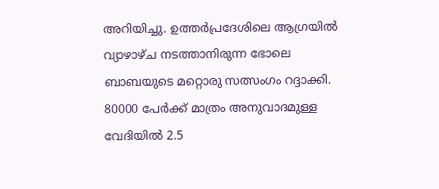അറിയിച്ചു. ഉത്തര്‍പ്രദേശിലെ ആഗ്രയില്‍ വ്യാഴാഴ്ച നടത്താനിരുന്ന ഭോലെ ബാബയുടെ മറ്റൊരു സത്സംഗം റദ്ദാക്കി. 80000 പേര്‍ക്ക് മാത്രം അനുവാദമുള്ള വേദിയില്‍ 2.5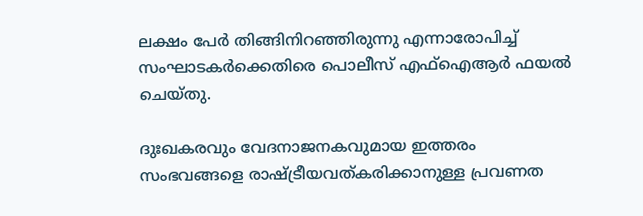ലക്ഷം പേര്‍ തിങ്ങിനിറഞ്ഞിരുന്നു എന്നാരോപിച്ച് സംഘാടകര്‍ക്കെതിരെ പൊലീസ് എഫ്‌ഐആര്‍ ഫയല്‍ ചെയ്തു.

ദുഃഖകരവും വേദനാജനകവുമായ ഇത്തരം സംഭവങ്ങളെ രാഷ്ട്രീയവത്കരിക്കാനുള്ള പ്രവണത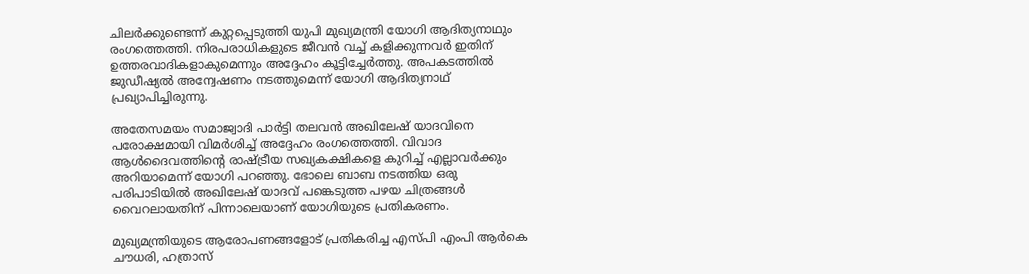ചിലര്‍ക്കുണ്ടെന്ന് കുറ്റപ്പെടുത്തി യുപി മുഖ്യമന്ത്രി യോഗി ആദിത്യനാഥും രംഗത്തെത്തി. നിരപരാധികളുടെ ജീവന്‍ വച്ച് കളിക്കുന്നവര്‍ ഇതിന് ഉത്തരവാദികളാകുമെന്നും അദ്ദേഹം കൂട്ടിച്ചേര്‍ത്തു. അപകടത്തില്‍ ജുഡീഷ്യല്‍ അന്വേഷണം നടത്തുമെന്ന് യോഗി ആദിത്യനാഥ് പ്രഖ്യാപിച്ചിരുന്നു.

അതേസമയം സമാജ്വാദി പാര്‍ട്ടി തലവന്‍ അഖിലേഷ് യാദവിനെ പരോക്ഷമായി വിമര്‍ശിച്ച് അദ്ദേഹം രംഗത്തെത്തി. വിവാദ ആള്‍ദൈവത്തിന്റെ രാഷ്ട്രീയ സഖ്യകക്ഷികളെ കുറിച്ച് എല്ലാവര്‍ക്കും അറിയാമെന്ന് യോഗി പറഞ്ഞു. ഭോലെ ബാബ നടത്തിയ ഒരു പരിപാടിയില്‍ അഖിലേഷ് യാദവ് പങ്കെടുത്ത പഴയ ചിത്രങ്ങള്‍ വൈറലായതിന് പിന്നാലെയാണ് യോഗിയുടെ പ്രതികരണം.

മുഖ്യമന്ത്രിയുടെ ആരോപണങ്ങളോട് പ്രതികരിച്ച എസ്പി എംപി ആര്‍കെ ചൗധരി, ഹത്രാസ്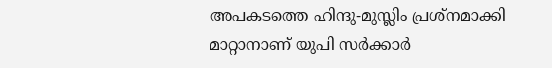അപകടത്തെ ഹിന്ദു-മുസ്ലിം പ്രശ്നമാക്കി മാറ്റാനാണ് യുപി സര്‍ക്കാര്‍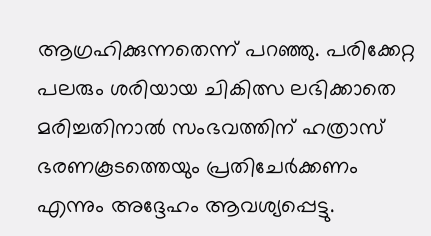ആഗ്രഹിക്കുന്നതെന്ന് പറഞ്ഞു. പരിക്കേറ്റ പലരും ശരിയായ ചികിത്സ ലഭിക്കാതെ മരിച്ചതിനാല്‍ സംഭവത്തിന് ഹത്രാസ് ഭരണകൂടത്തെയും പ്രതിചേര്‍ക്കണം എന്നും അദ്ദേഹം ആവശ്യപ്പെട്ടു.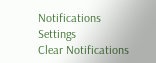Notifications
Settings
Clear Notifications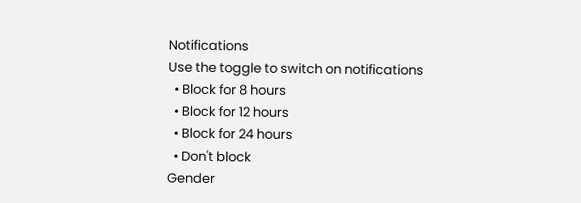Notifications
Use the toggle to switch on notifications
  • Block for 8 hours
  • Block for 12 hours
  • Block for 24 hours
  • Don't block
Gender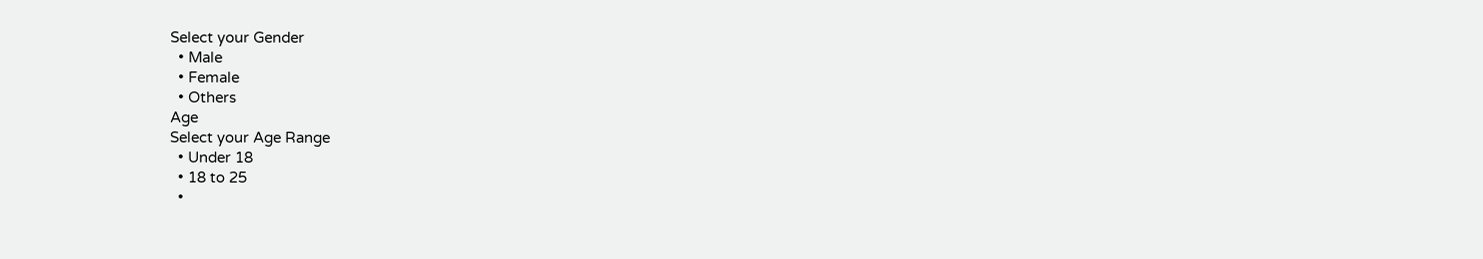Select your Gender
  • Male
  • Female
  • Others
Age
Select your Age Range
  • Under 18
  • 18 to 25
  •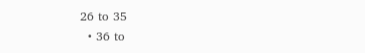26 to 35
  • 36 to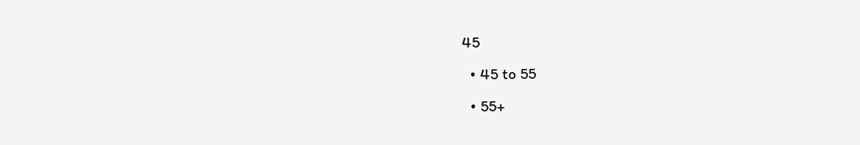45
  • 45 to 55
  • 55+